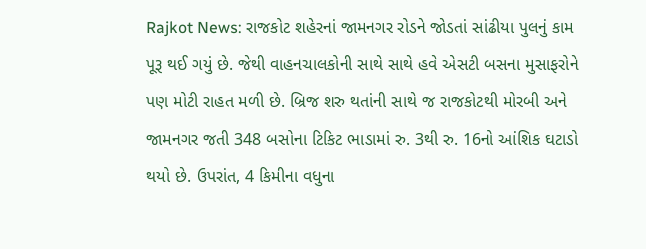Rajkot News: રાજકોટ શહેરનાં જામનગર રોડને જોડતાં સાંઢીયા પુલનું કામ પૂરૂ થઈ ગયું છે. જેથી વાહનચાલકોની સાથે સાથે હવે એસટી બસના મુસાફરોને પણ મોટી રાહત મળી છે. બ્રિજ શરુ થતાંની સાથે જ રાજકોટથી મોરબી અને જામનગર જતી 348 બસોના ટિકિટ ભાડામાં રુ. 3થી રુ. 16નો આંશિક ઘટાડો થયો છે. ઉપરાંત, 4 કિમીના વધુના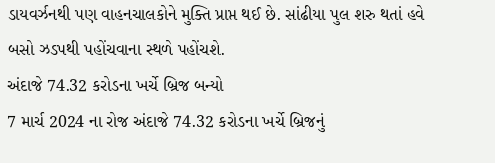ડાયવર્ઝનથી પણ વાહનચાલકોને મુક્તિ પ્રાપ્ત થઈ છે. સાંઢીયા પુલ શરુ થતાં હવે બસો ઝડપથી પહોંચવાના સ્થળે પહોંચશે.
અંદાજે 74.32 કરોડના ખર્ચે બ્રિજ બન્યો
7 માર્ચ 2024 ના રોજ અંદાજે 74.32 કરોડના ખર્ચે બ્રિજનું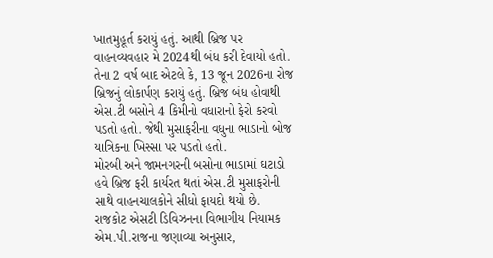ખાતમુહૂર્ત કરાયું હતું. આથી બ્રિજ પર વાહનવ્યવહાર મે 2024થી બંધ કરી દેવાયો હતો. તેના 2 વર્ષ બાદ એટલે કે, 13 જૂન 2026ના રોજ બ્રિજનું લોકાર્પણ કરાયું હતું. બ્રિજ બંધ હોવાથી એસ.ટી બસોને 4 કિમીનો વધારાનો ફેરો કરવો પડતો હતો. જેથી મુસાફરીના વધુના ભાડાનો બોજ યાત્રિકના ખિસ્સા પર પડતો હતો.
મોરબી અને જામનગરની બસોના ભાડામાં ઘટાડો
હવે બ્રિજ ફરી કાર્યરત થતાં એસ.ટી મુસાફરોની સાથે વાહનચાલકોને સીધો ફાયદો થયો છે. રાજકોટ એસટી ડિવિઝનના વિભાગીય નિયામક એમ.પી.રાજના જણાવ્યા અનુસાર,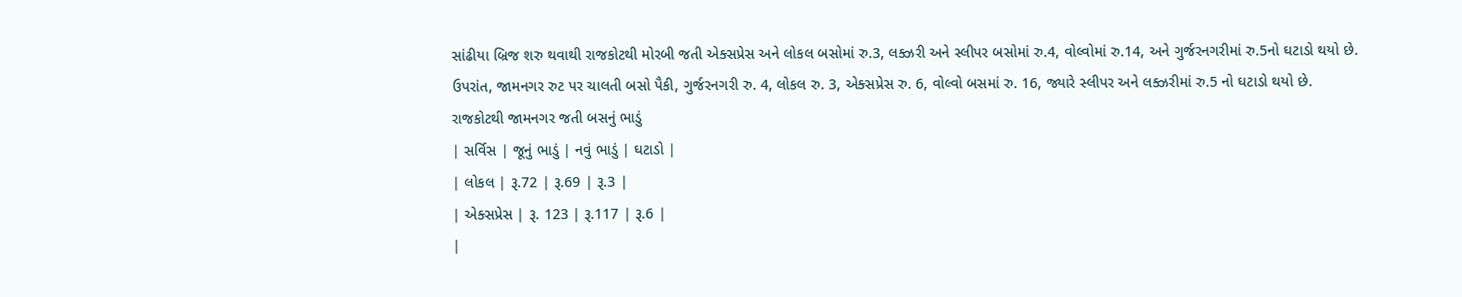સાંઢીયા બ્રિજ શરુ થવાથી રાજકોટથી મોરબી જતી એક્સપ્રેસ અને લોકલ બસોમાં રુ.3, લક્ઝરી અને સ્લીપર બસોમાં રુ.4, વોલ્વોમાં રુ.14, અને ગુર્જરનગરીમાં રુ.5નો ઘટાડો થયો છે.
ઉપરાંત, જામનગર રુટ પર ચાલતી બસો પૈકી, ગુર્જરનગરી રુ. 4, લોકલ રુ. 3, એક્સપ્રેસ રુ. 6, વોલ્વો બસમાં રુ. 16, જ્યારે સ્લીપર અને લક્ઝરીમાં રુ.5 નો ઘટાડો થયો છે.
રાજકોટથી જામનગર જતી બસનું ભાડું
| સર્વિસ | જૂનું ભાડું | નવું ભાડું | ઘટાડો |
| લોકલ | રૂ.72 | રૂ.69 | રૂ.3 |
| એક્સપ્રેસ | રૂ. 123 | રૂ.117 | રૂ.6 |
|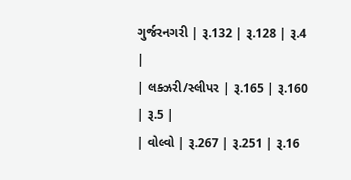ગુર્જરનગરી | રૂ.132 | રૂ.128 | રૂ.4 |
| લક્ઝરી/સ્લીપર | રૂ.165 | રૂ.160 | રૂ.5 |
| વોલ્વો | રૂ.267 | રૂ.251 | રૂ.16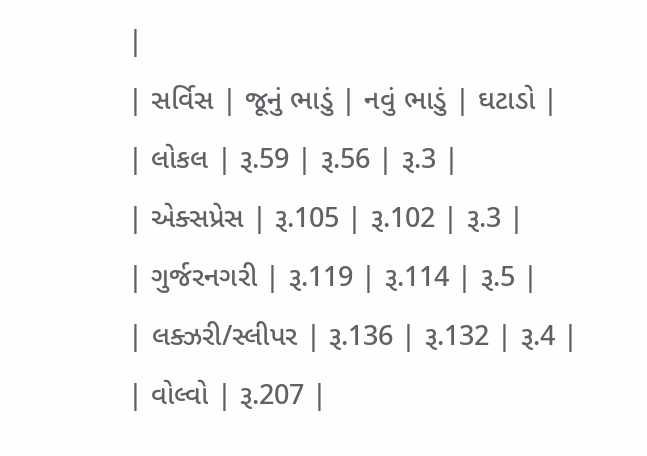|
| સર્વિસ | જૂનું ભાડું | નવું ભાડું | ઘટાડો |
| લોકલ | રૂ.59 | રૂ.56 | રૂ.3 |
| એક્સપ્રેસ | રૂ.105 | રૂ.102 | રૂ.3 |
| ગુર્જરનગરી | રૂ.119 | રૂ.114 | રૂ.5 |
| લક્ઝરી/સ્લીપર | રૂ.136 | રૂ.132 | રૂ.4 |
| વોલ્વો | રૂ.207 |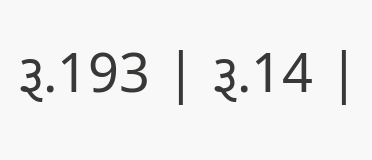રૂ.193 | રૂ.14 |